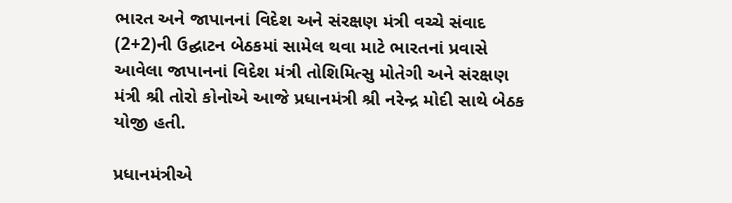ભારત અને જાપાનનાં વિદેશ અને સંરક્ષણ મંત્રી વચ્ચે સંવાદ (2+2)ની ઉદ્ઘાટન બેઠકમાં સામેલ થવા માટે ભારતનાં પ્રવાસે આવેલા જાપાનનાં વિદેશ મંત્રી તોશિમિત્સુ મોતેગી અને સંરક્ષણ મંત્રી શ્રી તોરો કોનોએ આજે પ્રધાનમંત્રી શ્રી નરેન્દ્ર મોદી સાથે બેઠક યોજી હતી.

પ્રધાનમંત્રીએ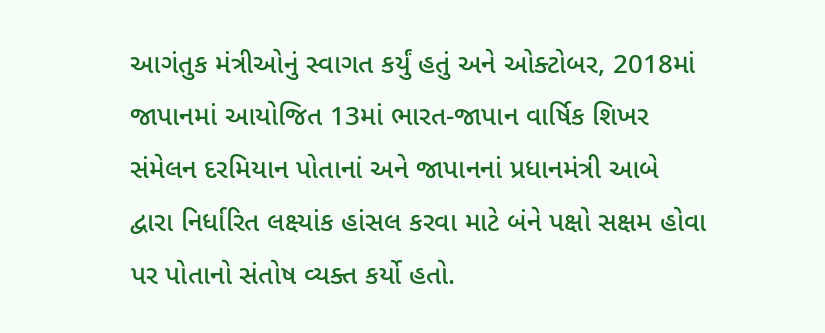આગંતુક મંત્રીઓનું સ્વાગત કર્યું હતું અને ઓક્ટોબર, 2018માં જાપાનમાં આયોજિત 13માં ભારત-જાપાન વાર્ષિક શિખર સંમેલન દરમિયાન પોતાનાં અને જાપાનનાં પ્રધાનમંત્રી આબે દ્વારા નિર્ધારિત લક્ષ્યાંક હાંસલ કરવા માટે બંને પક્ષો સક્ષમ હોવા પર પોતાનો સંતોષ વ્યક્ત કર્યો હતો.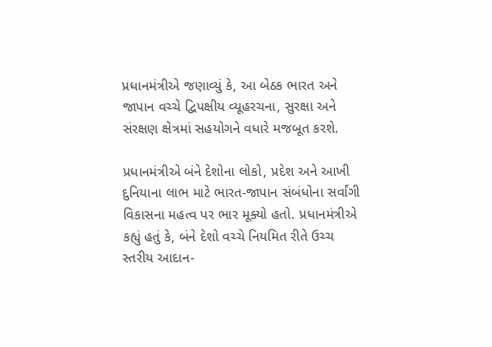પ્રધાનમંત્રીએ જણાવ્યું કે, આ બેઠક ભારત અને જાપાન વચ્ચે દ્વિપક્ષીય વ્યૂહરચના, સુરક્ષા અને સંરક્ષણ ક્ષેત્રમાં સહયોગને વધારે મજબૂત કરશે.

પ્રધાનમંત્રીએ બંને દેશોના લોકો, પ્રદેશ અને આખી દુનિયાના લાભ માટે ભારત-જાપાન સંબંધોના સર્વાંગી વિકાસના મહત્વ પર ભાર મૂક્યો હતો. પ્રધાનમંત્રીએ કહ્યું હતું કે, બંને દેશો વચ્ચે નિયમિત રીતે ઉચ્ચ સ્તરીય આદાન-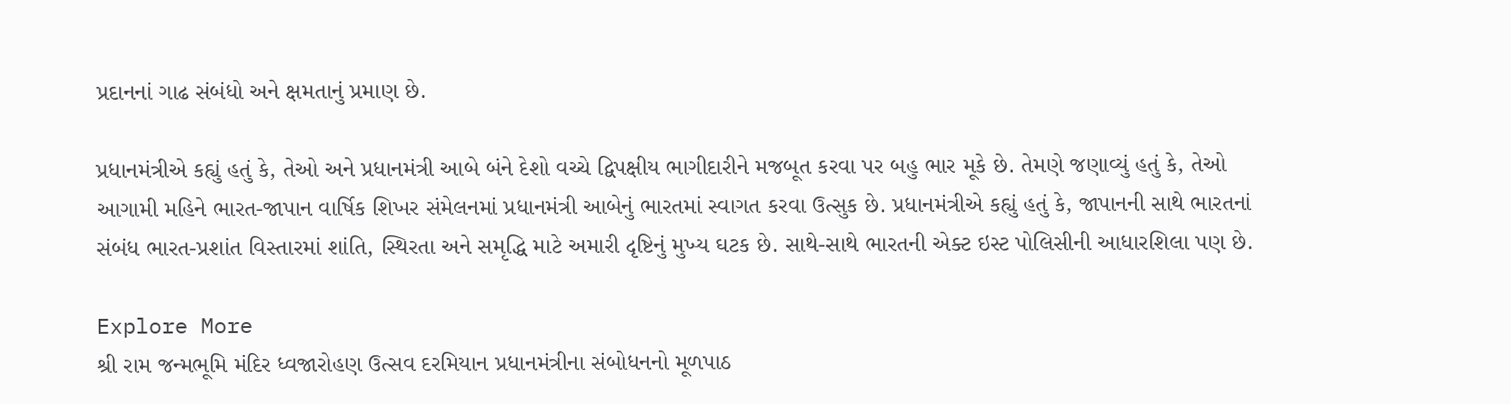પ્રદાનનાં ગાઢ સંબંધો અને ક્ષમતાનું પ્રમાણ છે.

પ્રધાનમંત્રીએ કહ્યું હતું કે, તેઓ અને પ્રધાનમંત્રી આબે બંને દેશો વચ્ચે દ્વિપક્ષીય ભાગીદારીને મજબૂત કરવા પર બહુ ભાર મૂકે છે. તેમણે જણાવ્યું હતું કે, તેઓ આગામી મહિને ભારત-જાપાન વાર્ષિક શિખર સંમેલનમાં પ્રધાનમંત્રી આબેનું ભારતમાં સ્વાગત કરવા ઉત્સુક છે. પ્રધાનમંત્રીએ કહ્યું હતું કે, જાપાનની સાથે ભારતનાં સંબંધ ભારત-પ્રશાંત વિસ્તારમાં શાંતિ, સ્થિરતા અને સમૃદ્ધિ માટે અમારી દૃષ્ટિનું મુખ્ય ઘટક છે. સાથે-સાથે ભારતની એક્ટ ઇસ્ટ પોલિસીની આધારશિલા પણ છે.

Explore More
શ્રી રામ જન્મભૂમિ મંદિર ધ્વજારોહણ ઉત્સવ દરમિયાન પ્રધાનમંત્રીના સંબોધનનો મૂળપાઠ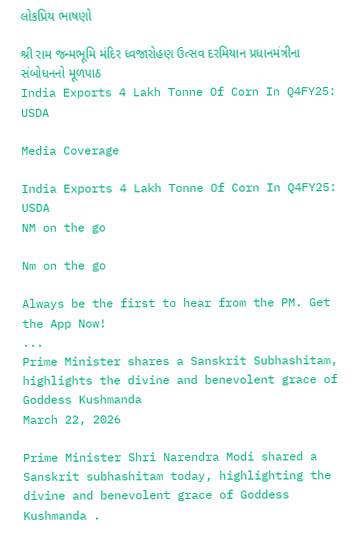લોકપ્રિય ભાષણો

શ્રી રામ જન્મભૂમિ મંદિર ધ્વજારોહણ ઉત્સવ દરમિયાન પ્રધાનમંત્રીના સંબોધનનો મૂળપાઠ
India Exports 4 Lakh Tonne Of Corn In Q4FY25: USDA

Media Coverage

India Exports 4 Lakh Tonne Of Corn In Q4FY25: USDA
NM on the go

Nm on the go

Always be the first to hear from the PM. Get the App Now!
...
Prime Minister shares a Sanskrit Subhashitam, highlights the divine and benevolent grace of Goddess Kushmanda
March 22, 2026

Prime Minister Shri Narendra Modi shared a Sanskrit subhashitam today, highlighting the divine and benevolent grace of Goddess Kushmanda .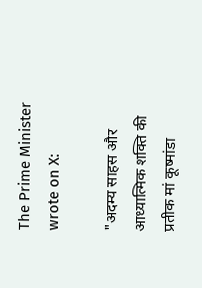The Prime Minister wrote on X:

"अदम्य साहस और आध्यात्मिक शक्ति की प्रतीक मां कूष्मांडा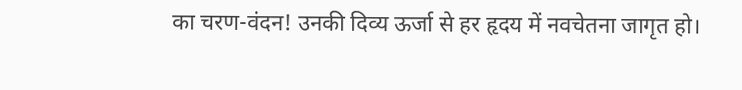का चरण-वंदन! उनकी दिव्य ऊर्जा से हर हृदय में नवचेतना जागृत हो।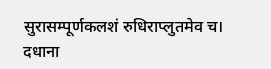सुरासम्पूर्णकलशं रुधिराप्लुतमेव च।
दधाना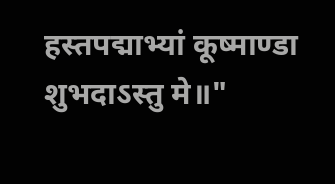हस्तपद्माभ्यां कूष्माण्डा शुभदाऽस्तु मे॥"